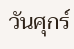วันศุกร์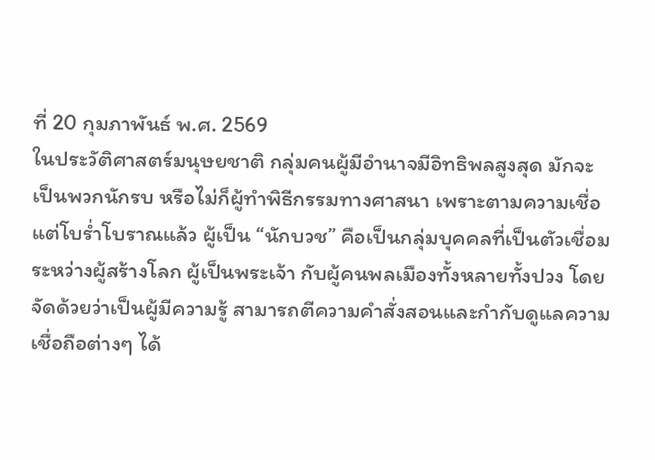ที่ 20 กุมภาพันธ์ พ.ศ. 2569
ในประวัติศาสตร์มนุษยชาติ กลุ่มคนผู้มีอำนาจมีอิทธิพลสูงสุด มักจะเป็นพวกนักรบ หรือไม่ก็ผู้ทำพิธีกรรมทางศาสนา เพราะตามความเชื่อแต่โบร่ำโบราณแล้ว ผู้เป็น “นักบวช” คือเป็นกลุ่มบุคคลที่เป็นตัวเชื่อมระหว่างผู้สร้างโลก ผู้เป็นพระเจ้า กับผู้คนพลเมืองทั้งหลายทั้งปวง โดยจัดด้วยว่าเป็นผู้มีความรู้ สามารถตีความคำสั่งสอนและกำกับดูแลความเชื่อถือต่างๆ ได้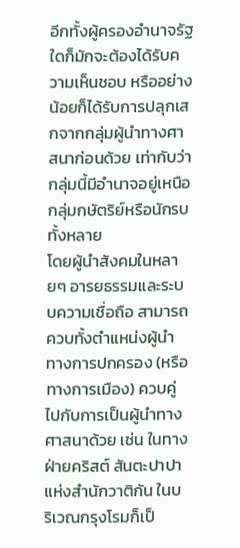อีกทั้งผู้ครองอำนาจรัฐใดก็มักจะต้องได้รับความเห็นชอบ หรืออย่างน้อยก็ได้รับการปลุกเสกจากกลุ่มผู้นำทางศาสนาก่อนด้วย เท่ากับว่ากลุ่มนี้มีอำนาจอยู่เหนือกลุ่มกษัตริย์หรือนักรบทั้งหลาย
โดยผู้นำสังคมในหลายๆ อารยธรรมและระบบความเชื่อถือ สามารถควบทั้งตำแหน่งผู้นำทางการปกครอง (หรือทางการเมือง) ควบคู่ไปกับการเป็นผู้นำทางศาสนาด้วย เช่น ในทางฝ่ายคริสต์ สันตะปาปา แห่งสำนักวาติกัน ในบริเวณกรุงโรมก็เป็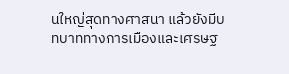นใหญ่สุดทางศาสนา แล้วยังมีบทบาททางการเมืองและเศรษฐ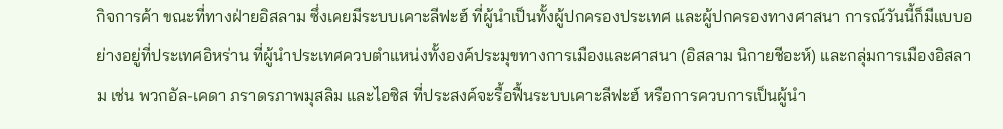กิจการค้า ขณะที่ทางฝ่ายอิสลาม ซึ่งเคยมีระบบเคาะลีฟะฮ์ ที่ผู้นำเป็นทั้งผู้ปกครองประเทศ และผู้ปกครองทางศาสนา การณ์วันนี้ก็มีแบบอย่างอยู่ที่ประเทศอิหร่าน ที่ผู้นำประเทศควบตำแหน่งทั้งองค์ประมุขทางการเมืองและศาสนา (อิสลาม นิกายชีอะห์) และกลุ่มการเมืองอิสลาม เช่น พวกอัล-เคดา ภราดรภาพมุสลิม และไอซิส ที่ประสงค์จะรื้อฟื้นระบบเคาะลีฟะฮ์ หรือการควบการเป็นผู้นำ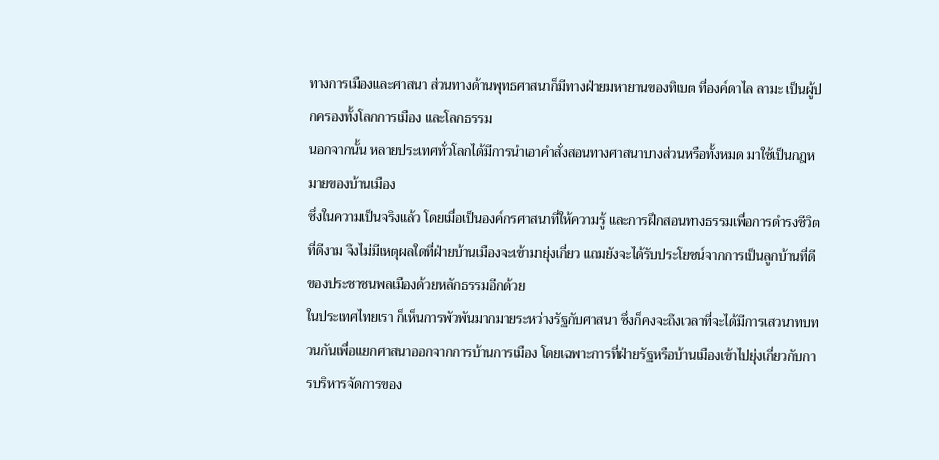ทางการเมืองและศาสนา ส่วนทางด้านพุทธศาสนาก็มีทางฝ่ายมหายานของทิเบต ที่องค์ดาไล ลามะ เป็นผู้ปกครองทั้งโลกการเมือง และโลกธรรม
นอกจากนั้น หลายประเทศทั่วโลกได้มีการนำเอาคำสั่งสอนทางศาสนาบางส่วนหรือทั้งหมด มาใช้เป็นกฎหมายของบ้านเมือง
ซึ่งในความเป็นจริงแล้ว โดยเมื่อเป็นองค์กรศาสนาที่ให้ความรู้ และการฝึกสอนทางธรรมเพื่อการดำรงชีวิตที่ดีงาม จึงไม่มีเหตุผลใดที่ฝ่ายบ้านเมืองจะเข้ามายุ่งเกี่ยว แถมยังจะได้รับประโยชน์จากการเป็นลูกบ้านที่ดีของประชาชนพลเมืองด้วยหลักธรรมอีกด้วย
ในประเทศไทยเรา ก็เห็นการพัวพันมากมายระหว่างรัฐกับศาสนา ซึ่งก็คงจะถึงเวลาที่จะได้มีการเสวนาทบทวนกันเพื่อแยกศาสนาออกจากการบ้านการเมือง โดยเฉพาะการที่ฝ่ายรัฐหรือบ้านเมืองเข้าไปยุ่งเกี่ยวกับการบริหารจัดการของ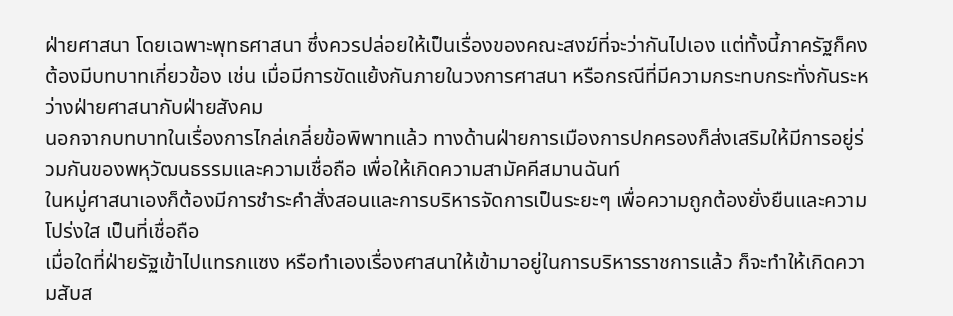ฝ่ายศาสนา โดยเฉพาะพุทธศาสนา ซึ่งควรปล่อยให้เป็นเรื่องของคณะสงฆ์ที่จะว่ากันไปเอง แต่ทั้งนี้ภาครัฐก็คงต้องมีบทบาทเกี่ยวข้อง เช่น เมื่อมีการขัดแย้งกันภายในวงการศาสนา หรือกรณีที่มีความกระทบกระทั่งกันระหว่างฝ่ายศาสนากับฝ่ายสังคม
นอกจากบทบาทในเรื่องการไกล่เกลี่ยข้อพิพาทแล้ว ทางด้านฝ่ายการเมืองการปกครองก็ส่งเสริมให้มีการอยู่ร่วมกันของพหุวัฒนธรรมและความเชื่อถือ เพื่อให้เกิดความสามัคคีสมานฉันท์
ในหมู่ศาสนาเองก็ต้องมีการชำระคำสั่งสอนและการบริหารจัดการเป็นระยะๆ เพื่อความถูกต้องยั่งยืนและความโปร่งใส เป็นที่เชื่อถือ
เมื่อใดที่ฝ่ายรัฐเข้าไปแทรกแซง หรือทำเองเรื่องศาสนาให้เข้ามาอยู่ในการบริหารราชการแล้ว ก็จะทำให้เกิดความสับส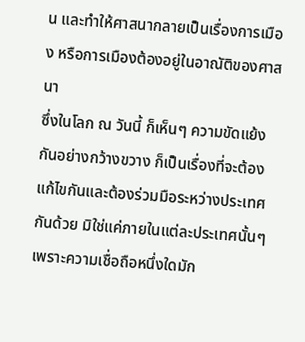น และทำให้ศาสนากลายเป็นเรื่องการเมือง หรือการเมืองต้องอยู่ในอาณัติของศาสนา
ซึ่งในโลก ณ วันนี้ ก็เห็นๆ ความขัดแย้งกันอย่างกว้างขวาง ก็เป็นเรื่องที่จะต้องแก้ไขกันและต้องร่วมมือระหว่างประเทศกันด้วย มิใช่แค่ภายในแต่ละประเทศนั้นๆ เพราะความเชื่อถือหนึ่งใดมัก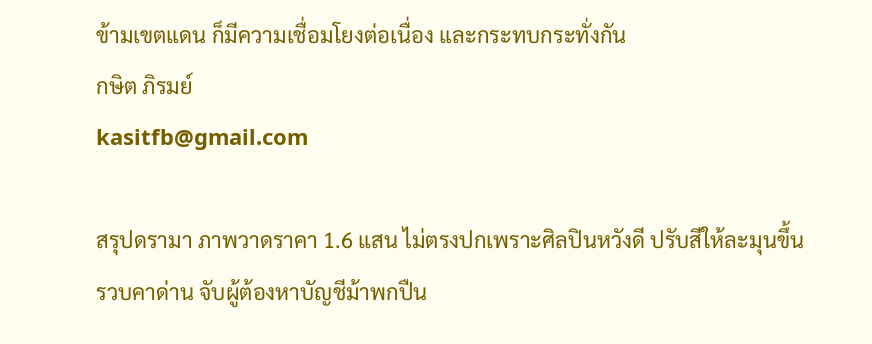ข้ามเขตแดน ก็มีความเชื่อมโยงต่อเนื่อง และกระทบกระทั่งกัน
กษิต ภิรมย์
kasitfb@gmail.com

สรุปดรามา ภาพวาดราคา 1.6 แสน ไม่ตรงปกเพราะศิลปินหวังดี ปรับสีให้ละมุนขึ้น
รวบคาด่าน จับผู้ต้องหาบัญชีม้าพกปืน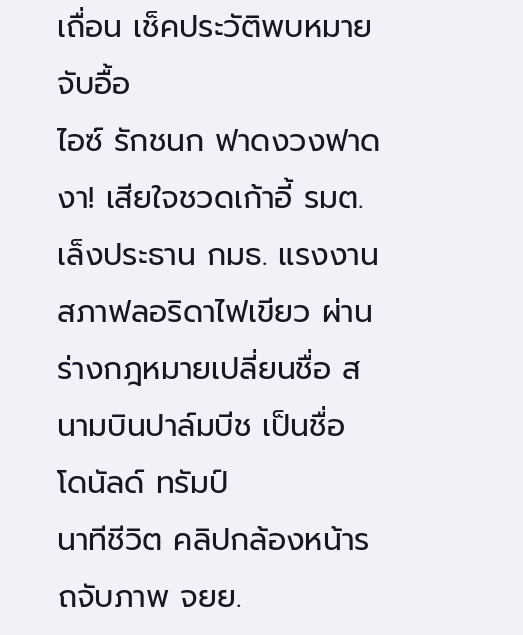เถื่อน เช็คประวัติพบหมายจับอื้อ
ไอซ์ รักชนก ฟาดงวงฟาดงา! เสียใจชวดเก้าอี้ รมต. เล็งประธาน กมธ. แรงงาน
สภาฟลอริดาไฟเขียว ผ่านร่างกฎหมายเปลี่ยนชื่อ สนามบินปาล์มบีช เป็นชื่อ โดนัลด์ ทรัมป์
นาทีชีวิต คลิปกล้องหน้ารถจับภาพ จยย.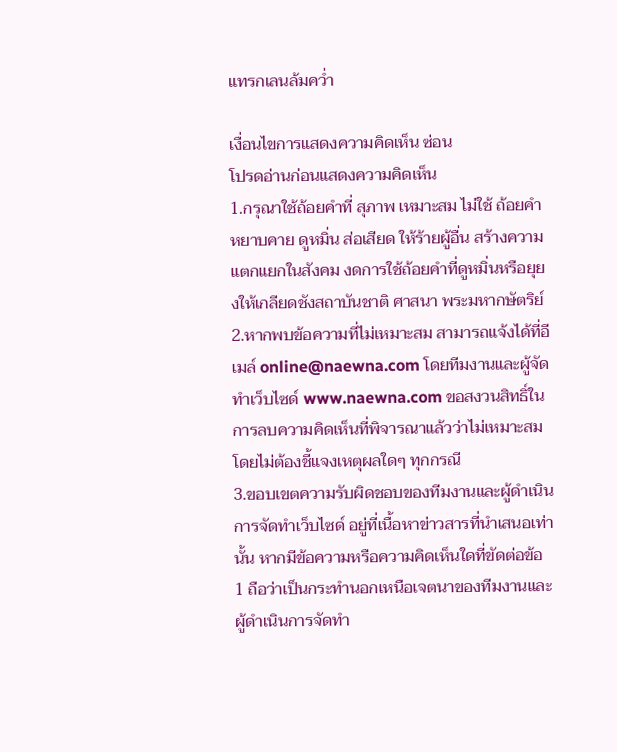แทรกเลนล้มคว่ำ

เงื่อนไขการแสดงความคิดเห็น ซ่อน
โปรดอ่านก่อนแสดงความคิดเห็น
1.กรุณาใช้ถ้อยคำที่ สุภาพ เหมาะสม ไม่ใช้ ถ้อยคำหยาบคาย ดูหมิ่น ส่อเสียด ให้ร้ายผู้อื่น สร้างความแตกแยกในสังคม งดการใช้ถ้อยคำที่ดูหมิ่นหรือยุยงให้เกลียดชังสถาบันชาติ ศาสนา พระมหากษัตริย์
2.หากพบข้อความที่ไม่เหมาะสม สามารถแจ้งได้ที่อีเมล์ online@naewna.com โดยทีมงานและผู้จัดทำเว็บไซด์ www.naewna.com ขอสงวนสิทธิ์ในการลบความคิดเห็นที่พิจารณาแล้วว่าไม่เหมาะสม โดยไม่ต้องชี้แจงเหตุผลใดๆ ทุกกรณี
3.ขอบเขตความรับผิดชอบของทีมงานและผู้ดำเนินการจัดทำเว็บไซด์ อยู่ที่เนื้อหาข่าวสารที่นำเสนอเท่านั้น หากมีข้อความหรือความคิดเห็นใดที่ขัดต่อข้อ 1 ถือว่าเป็นกระทำนอกเหนือเจตนาของทีมงานและผู้ดำเนินการจัดทำ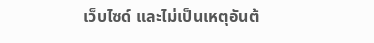เว็บไซด์ และไม่เป็นเหตุอันต้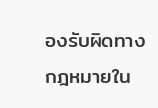องรับผิดทางกฎหมายใน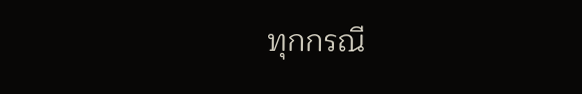ทุกกรณี